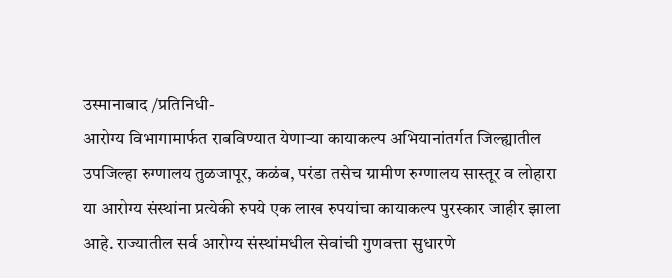उस्मानाबाद /प्रतिनिधी-
आरोग्य विभागामार्फत राबविण्यात येणाऱ्या कायाकल्प अभियानांतर्गत जिल्ह्यातील उपजिल्हा रुग्णालय तुळजापूर, कळंब, परंडा तसेच ग्रामीण रुग्णालय सास्तूर व लोहारा या आरोग्य संस्थांना प्रत्येकी रुपये एक लाख रुपयांचा कायाकल्प पुरस्कार जाहीर झाला आहे. राज्यातील सर्व आरोग्य संस्थांमधील सेवांची गुणवत्ता सुधारणे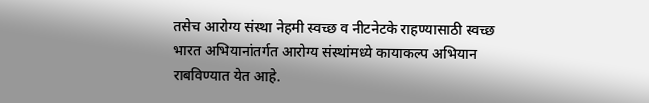तसेच आरोग्य संस्था नेहमी स्वच्छ व नीटनेटके राहण्यासाठी स्वच्छ भारत अभियानांतर्गत आरोग्य संस्थांमध्ये कायाकल्प अभियान राबविण्यात येत आहे.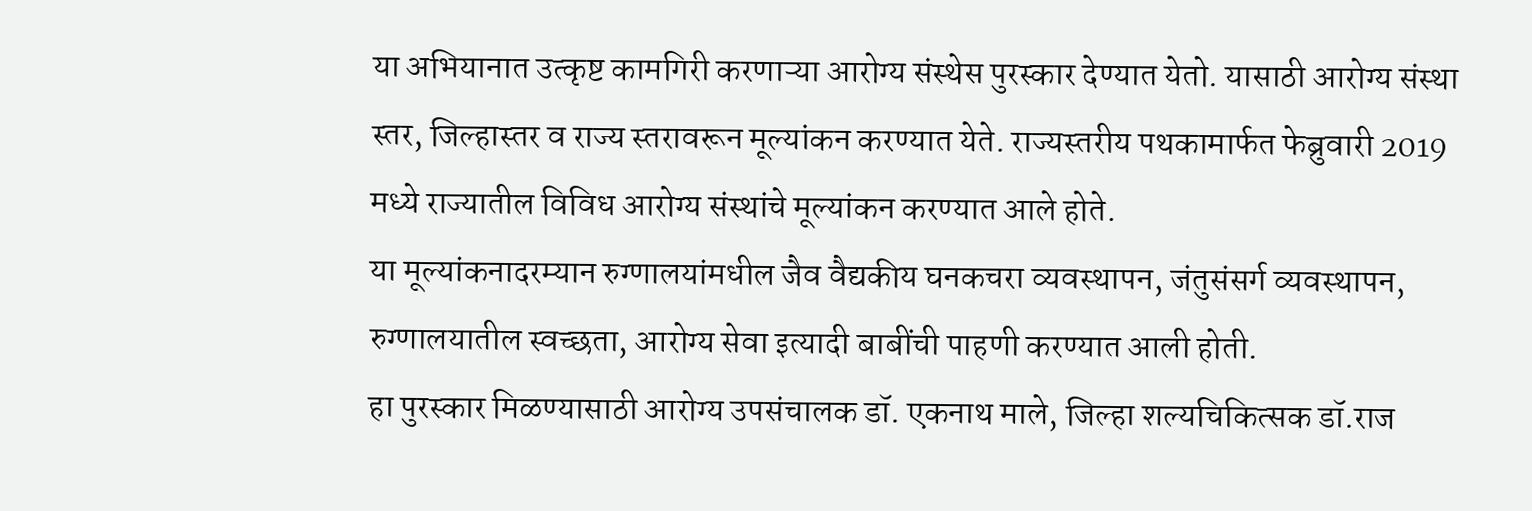या अभियानात उत्कृष्ट कामगिरी करणाऱ्या आरोग्य संस्थेस पुरस्कार देण्यात येतो. यासाठी आरोग्य संस्था स्तर, जिल्हास्तर व राज्य स्तरावरून मूल्यांकन करण्यात येते. राज्यस्तरीय पथकामार्फत फेब्रुवारी 2019 मध्ये राज्यातील विविध आरोग्य संस्थांचे मूल्यांकन करण्यात आले होते.
या मूल्यांकनादरम्यान रुग्णालयांमधील जैव वैद्यकीय घनकचरा व्यवस्थापन, जंतुसंसर्ग व्यवस्थापन, रुग्णालयातील स्वच्छता, आरोग्य सेवा इत्यादी बाबींची पाहणी करण्यात आली होती.
हा पुरस्कार मिळण्यासाठी आरोग्य उपसंचालक डॉ. एकनाथ माले, जिल्हा शल्यचिकित्सक डॉ.राज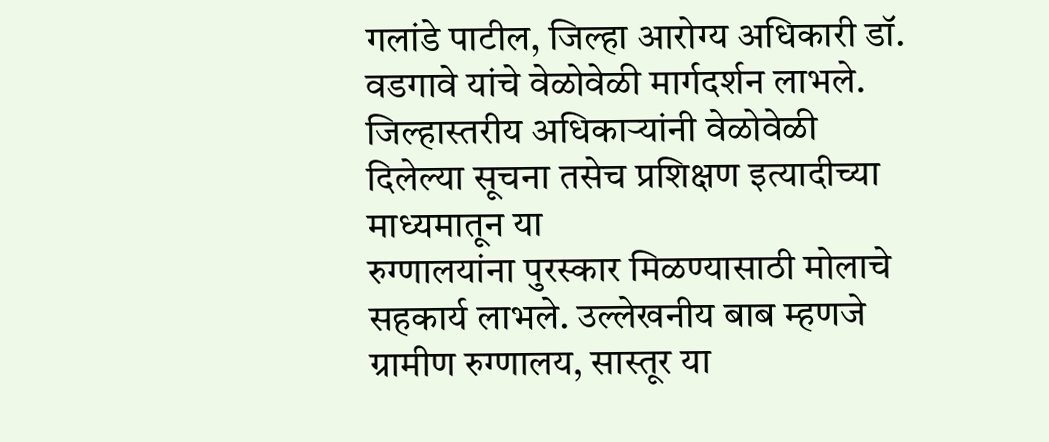गलांडे पाटील, जिल्हा आरोग्य अधिकारी डॉ. वडगावे यांचे वेळोवेळी मार्गदर्शन लाभले. जिल्हास्तरीय अधिकाऱ्यांनी वेळोवेळी दिलेल्या सूचना तसेच प्रशिक्षण इत्यादीच्या माध्यमातून या
रुग्णालयांना पुरस्कार मिळण्यासाठी मोलाचे सहकार्य लाभले. उल्लेखनीय बाब म्हणजे ग्रामीण रुग्णालय, सास्तूर या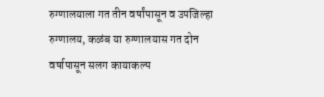रुग्णालयाला गत तीन वर्षांपासून व उपजिल्हा रुग्णालय, कळंब या रुग्णालयास गत दोन वर्षापासून सलग कायाकल्प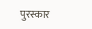पुरस्कार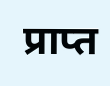प्राप्त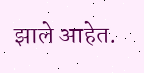झाले आहेत.